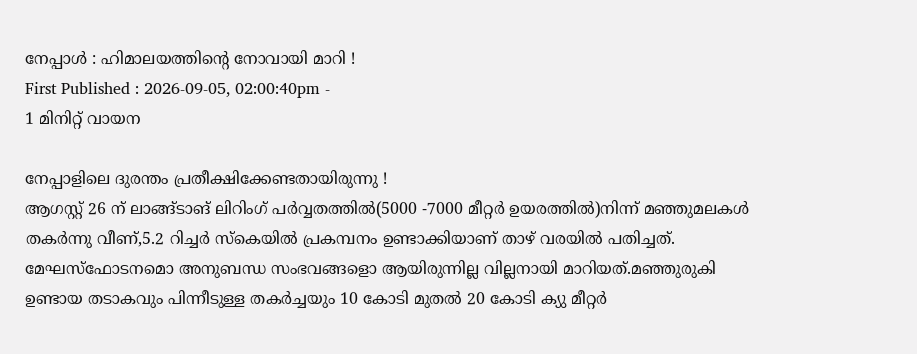നേപ്പാൾ : ഹിമാലയത്തിൻ്റെ നോവായി മാറി !
First Published : 2026-09-05, 02:00:40pm -
1 മിനിറ്റ് വായന

നേപ്പാളിലെ ദുരന്തം പ്രതീക്ഷിക്കേണ്ടതായിരുന്നു !
ആഗസ്റ്റ് 26 ന് ലാങ്ങ്ടാങ് ലിറിംഗ് പർവ്വതത്തിൽ(5000 -7000 മീറ്റർ ഉയരത്തിൽ)നിന്ന് മഞ്ഞുമലകൾ തകർന്നു വീണ്,5.2 റിച്ചർ സ്കെയിൽ പ്രകമ്പനം ഉണ്ടാക്കിയാണ് താഴ് വരയിൽ പതിച്ചത്. മേഘസ്ഫോടനമൊ അനുബന്ധ സംഭവങ്ങളൊ ആയിരുന്നില്ല വില്ലനായി മാറിയത്.മഞ്ഞുരുകി ഉണ്ടായ തടാകവും പിന്നീടുള്ള തകർച്ചയും 10 കോടി മുതൽ 20 കോടി ക്യു മീറ്റർ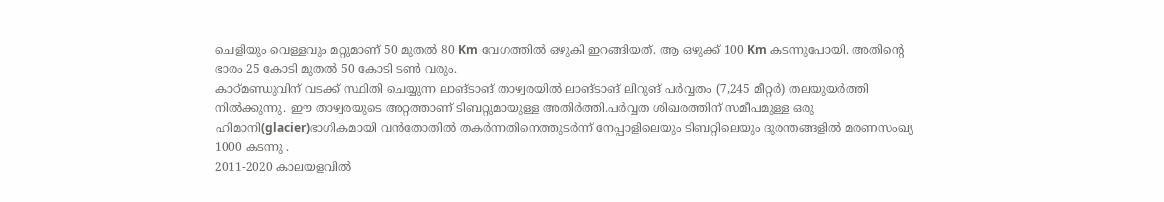ചെളിയും വെള്ളവും മറ്റുമാണ് 50 മുതൽ 80 Km വേഗത്തിൽ ഒഴുകി ഇറങ്ങിയത്. ആ ഒഴുക്ക് 100 Km കടന്നുപോയി. അതിൻ്റെ ഭാരം 25 കോടി മുതൽ 50 കോടി ടൺ വരും.
കാഠ്മണ്ഡുവിന് വടക്ക് സ്ഥിതി ചെയ്യുന്ന ലാങ്ടാങ് താഴ്വരയിൽ ലാങ്ടാങ് ലിറുങ് പർവ്വതം (7,245 മീറ്റർ) തലയുയർത്തി നിൽക്കുന്നു. ഈ താഴ്വരയുടെ അറ്റത്താണ് ടിബറ്റുമായുള്ള അതിർത്തി.പർവ്വത ശിഖരത്തിന് സമീപമുള്ള ഒരു ഹിമാനി(glacier)ഭാഗികമായി വൻതോതിൽ തകർന്നതിനെത്തുടർന്ന് നേപ്പാളിലെയും ടിബറ്റിലെയും ദുരന്തങ്ങളിൽ മരണസംഖ്യ 1000 കടന്നു .
2011-2020 കാലയളവിൽ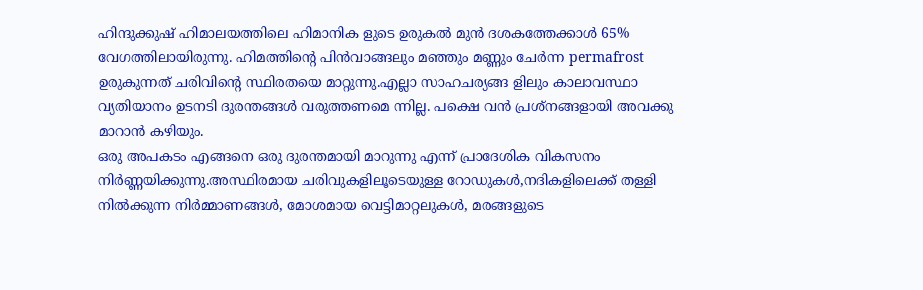ഹിന്ദുക്കുഷ് ഹിമാലയത്തിലെ ഹിമാനിക ളുടെ ഉരുകൽ മുൻ ദശകത്തേക്കാൾ 65% വേഗത്തിലായിരുന്നു. ഹിമത്തിന്റെ പിൻവാങ്ങലും മഞ്ഞും മണ്ണും ചേർന്ന permafrost ഉരുകുന്നത് ചരിവിൻ്റെ സ്ഥിരതയെ മാറ്റുന്നു.എല്ലാ സാഹചര്യങ്ങ ളിലും കാലാവസ്ഥാ വ്യതിയാനം ഉടനടി ദുരന്തങ്ങൾ വരുത്തണമെ ന്നില്ല. പക്ഷെ വൻ പ്രശ്നങ്ങളായി അവക്കു മാറാൻ കഴിയും.
ഒരു അപകടം എങ്ങനെ ഒരു ദുരന്തമായി മാറുന്നു എന്ന് പ്രാദേശിക വികസനം നിർണ്ണയിക്കുന്നു.അസ്ഥിരമായ ചരിവുകളിലൂടെയുള്ള റോഡുകൾ,നദികളിലെക്ക് തള്ളി നിൽക്കുന്ന നിർമ്മാണങ്ങൾ, മോശമായ വെട്ടിമാറ്റലുകൾ, മരങ്ങളുടെ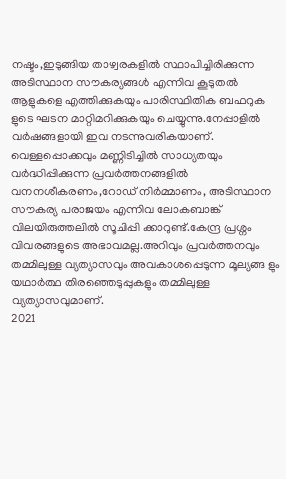നഷ്ടം,ഇടുങ്ങിയ താഴ്വരകളിൽ സ്ഥാപിച്ചിരിക്കുന്ന അടിസ്ഥാന സൗകര്യങ്ങൾ എന്നിവ കൂടുതൽ ആളുകളെ എത്തിക്കുകയും പാരിസ്ഥിതിക ബഫറുക ളുടെ ഘടന മാറ്റിമറിക്കുകയും ചെയ്യുന്നു.നേപ്പാളിൽ വർഷങ്ങളായി ഇവ നടന്നുവരികയാണ്.
വെള്ളപ്പൊക്കവും മണ്ണിടിച്ചിൽ സാധ്യതയും വർദ്ധിപ്പിക്കുന്ന പ്രവർത്തനങ്ങളിൽ വനനശീകരണം,റോഡ് നിർമ്മാണം, അടിസ്ഥാന സൗകര്യ പരാജയം എന്നിവ ലോകബാങ്ക് വിലയിരുത്തലിൽ സൂചിപ്പി ക്കാറുണ്ട്.കേന്ദ്ര പ്രശ്നം വിവരങ്ങളുടെ അഭാവമല്ല.അറിവും പ്രവർത്തനവും തമ്മിലുള്ള വ്യത്യാസവും അവകാശപ്പെടുന്ന മൂല്യങ്ങ ളും യഥാർത്ഥ തിരഞ്ഞെടുപ്പുകളും തമ്മിലുള്ള വ്യത്യാസവുമാണ്.
2021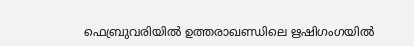ഫെബ്രുവരിയിൽ ഉത്തരാഖണ്ഡിലെ ഋഷിഗംഗയിൽ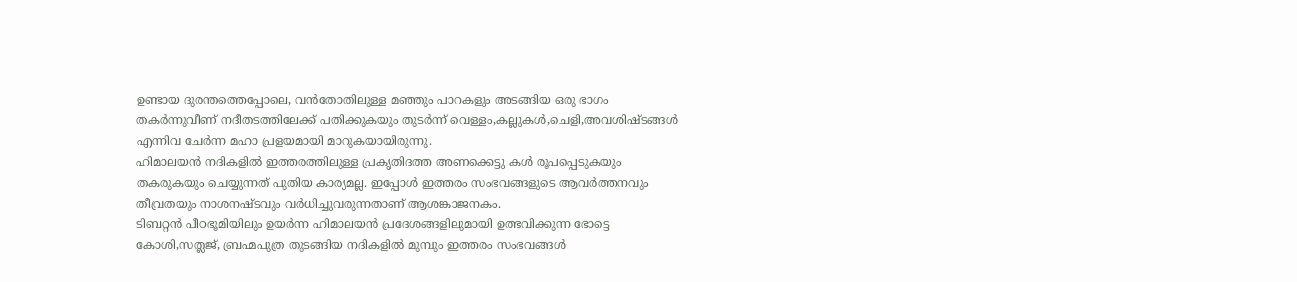ഉണ്ടായ ദുരന്തത്തെപ്പോലെ, വൻതോതിലുള്ള മഞ്ഞും പാറകളും അടങ്ങിയ ഒരു ഭാഗം തകർന്നുവീണ് നദീതടത്തിലേക്ക് പതിക്കുകയും തുടർന്ന് വെള്ളം,കല്ലുകൾ,ചെളി,അവശിഷ്ടങ്ങൾ എന്നിവ ചേർന്ന മഹാ പ്രളയമായി മാറുകയായിരുന്നു.
ഹിമാലയൻ നദികളിൽ ഇത്തരത്തിലുള്ള പ്രകൃതിദത്ത അണക്കെട്ടു കൾ രൂപപ്പെടുകയും തകരുകയും ചെയ്യുന്നത് പുതിയ കാര്യമല്ല. ഇപ്പോൾ ഇത്തരം സംഭവങ്ങളുടെ ആവർത്തനവും തീവ്രതയും നാശനഷ്ടവും വർധിച്ചുവരുന്നതാണ് ആശങ്കാജനകം.
ടിബറ്റൻ പീഠഭൂമിയിലും ഉയർന്ന ഹിമാലയൻ പ്രദേശങ്ങളിലുമായി ഉത്ഭവിക്കുന്ന ഭോട്ടെ കോശി,സത്ലജ്, ബ്രഹ്മപുത്ര തുടങ്ങിയ നദികളിൽ മുമ്പും ഇത്തരം സംഭവങ്ങൾ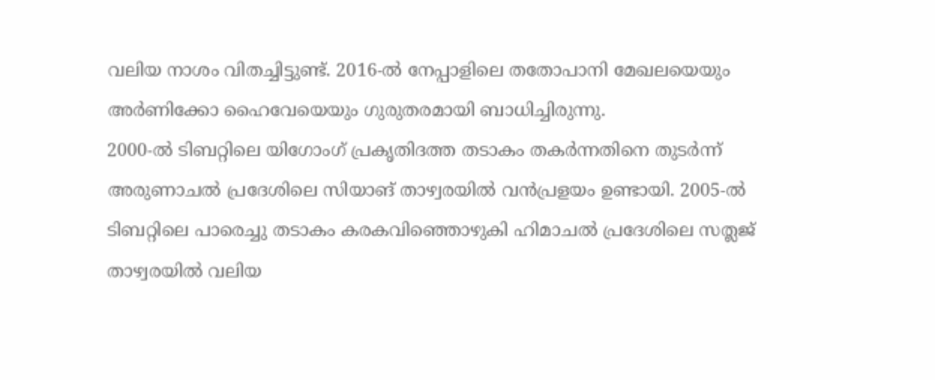വലിയ നാശം വിതച്ചിട്ടുണ്ട്. 2016-ൽ നേപ്പാളിലെ തതോപാനി മേഖലയെയും അർണിക്കോ ഹൈവേയെയും ഗുരുതരമായി ബാധിച്ചിരുന്നു.
2000-ൽ ടിബറ്റിലെ യിഗോംഗ് പ്രകൃതിദത്ത തടാകം തകർന്നതിനെ തുടർന്ന് അരുണാചൽ പ്രദേശിലെ സിയാങ് താഴ്വരയിൽ വൻപ്രളയം ഉണ്ടായി. 2005-ൽ ടിബറ്റിലെ പാരെച്ചു തടാകം കരകവിഞ്ഞൊഴുകി ഹിമാചൽ പ്രദേശിലെ സത്ലജ് താഴ്വരയിൽ വലിയ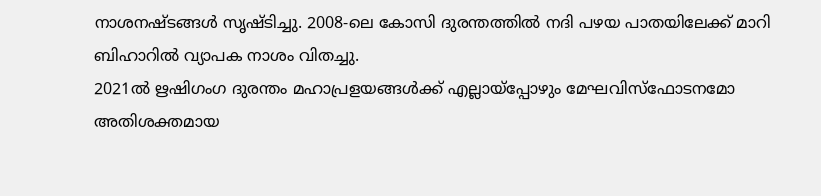നാശനഷ്ടങ്ങൾ സൃഷ്ടിച്ചു. 2008-ലെ കോസി ദുരന്തത്തിൽ നദി പഴയ പാതയിലേക്ക് മാറി ബിഹാറിൽ വ്യാപക നാശം വിതച്ചു.
2021ൽ ഋഷിഗംഗ ദുരന്തം മഹാപ്രളയങ്ങൾക്ക് എല്ലായ്പ്പോഴും മേഘവിസ്ഫോടനമോ അതിശക്തമായ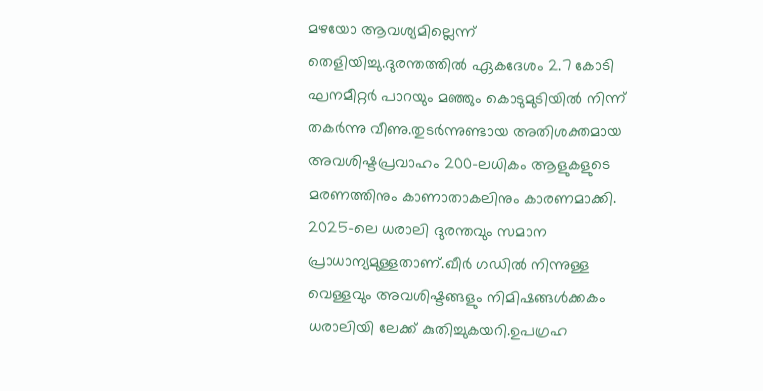മഴയോ ആവശ്യമില്ലെന്ന് തെളിയിച്ചു.ദുരന്തത്തിൽ ഏകദേശം 2.7 കോടി ഘനമീറ്റർ പാറയും മഞ്ഞും കൊടുമുടിയിൽ നിന്ന് തകർന്നു വീണു.തുടർന്നുണ്ടായ അതിശക്തമായ അവശിഷ്ടപ്രവാഹം 200-ലധികം ആളുകളുടെ മരണത്തിനും കാണാതാകലിനും കാരണമാക്കി.
2025-ലെ ധരാലി ദുരന്തവും സമാന പ്രാധാന്യമുള്ളതാണ്.ഖീർ ഗഡിൽ നിന്നുള്ള വെള്ളവും അവശിഷ്ടങ്ങളും നിമിഷങ്ങൾക്കകം ധരാലിയി ലേക്ക് കുതിച്ചുകയറി.ഉപഗ്രഹ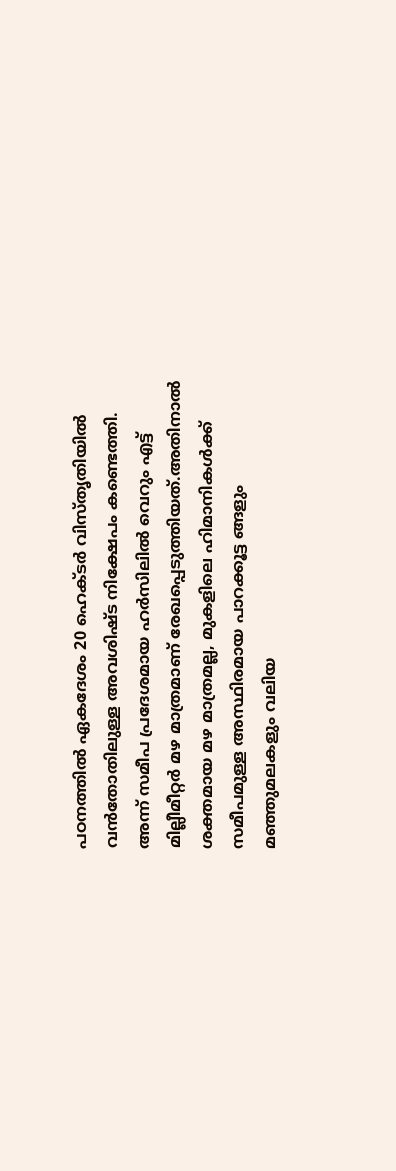പഠനത്തിൽ ഏകദേശം 20 ഹെക്ടർ വിസ്തൃതിയിൽ വൻതോതിലുള്ള അവശിഷ്ട നിക്ഷേപം കണ്ടെത്തി. അന്ന് സമീപ പ്രദേശമായ ഹർസിലിൽ വെറും എട്ട് മില്ലീമീറ്റർ മഴ മാത്രമാണ് രേഖപ്പെടുത്തിയത്.അതിനാൽ ശക്തമായ മഴ മാത്രമല്ല, മുകളിലെ ഹിമാനികൾക്ക് സമീപമുള്ള അസ്ഥിരമായ പാറക്കൂട്ട ങ്ങളും മഞ്ഞുമലകളും വലിയ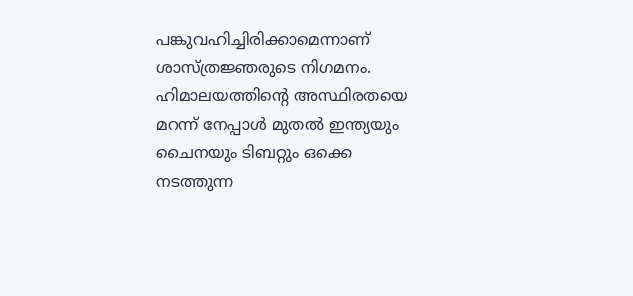പങ്കുവഹിച്ചിരിക്കാമെന്നാണ് ശാസ്ത്രജ്ഞരുടെ നിഗമനം.
ഹിമാലയത്തിൻ്റെ അസ്ഥിരതയെ മറന്ന് നേപ്പാൾ മുതൽ ഇന്ത്യയും ചൈനയും ടിബറ്റും ഒക്കെ നടത്തുന്ന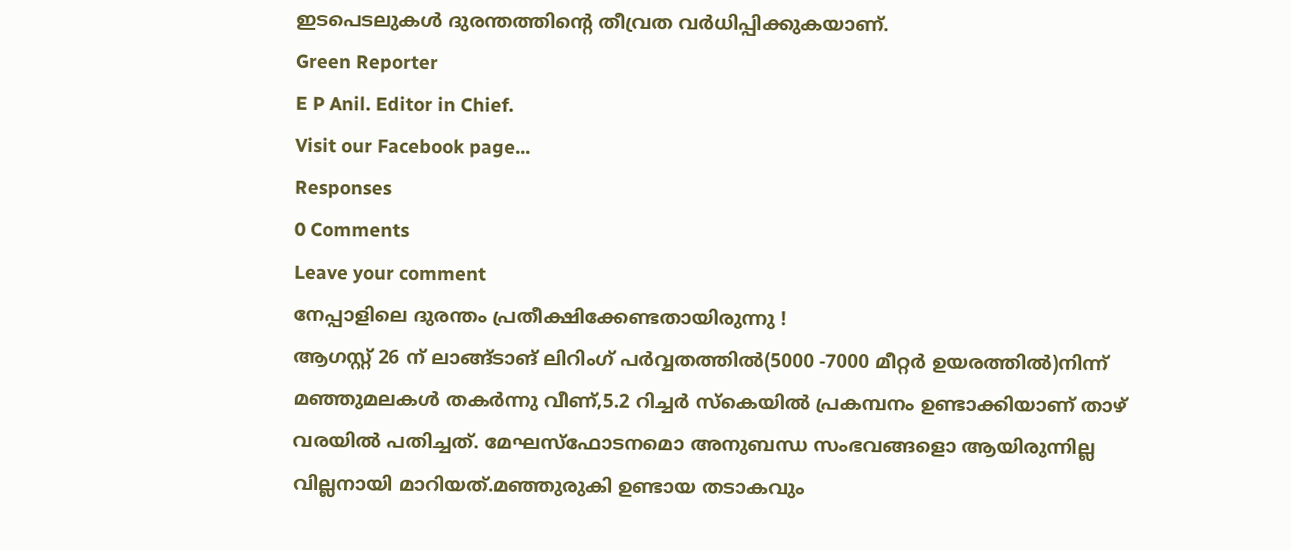ഇടപെടലുകൾ ദുരന്തത്തിൻ്റെ തീവ്രത വർധിപ്പിക്കുകയാണ്.
Green Reporter
E P Anil. Editor in Chief.
Visit our Facebook page...
Responses
0 Comments
Leave your comment
നേപ്പാളിലെ ദുരന്തം പ്രതീക്ഷിക്കേണ്ടതായിരുന്നു !
ആഗസ്റ്റ് 26 ന് ലാങ്ങ്ടാങ് ലിറിംഗ് പർവ്വതത്തിൽ(5000 -7000 മീറ്റർ ഉയരത്തിൽ)നിന്ന് മഞ്ഞുമലകൾ തകർന്നു വീണ്,5.2 റിച്ചർ സ്കെയിൽ പ്രകമ്പനം ഉണ്ടാക്കിയാണ് താഴ് വരയിൽ പതിച്ചത്. മേഘസ്ഫോടനമൊ അനുബന്ധ സംഭവങ്ങളൊ ആയിരുന്നില്ല വില്ലനായി മാറിയത്.മഞ്ഞുരുകി ഉണ്ടായ തടാകവും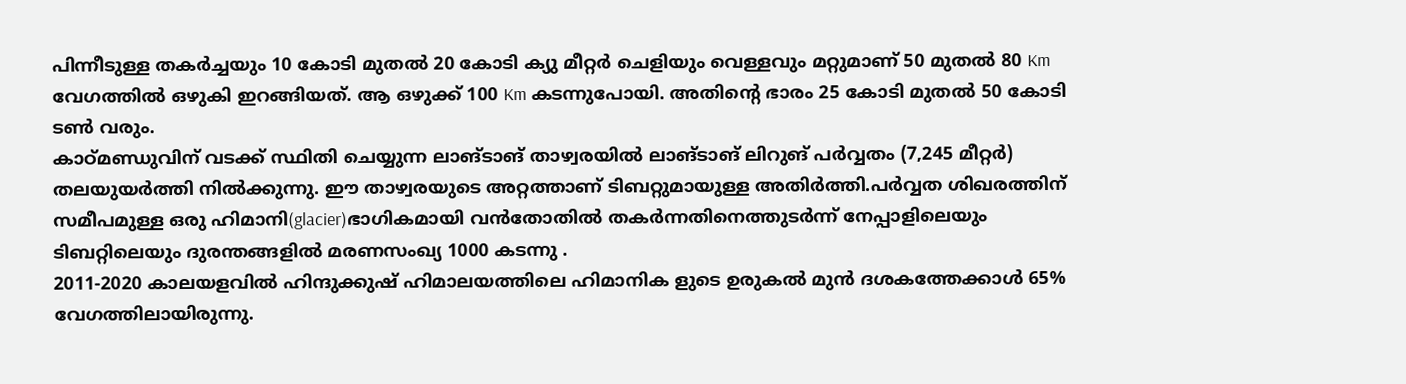പിന്നീടുള്ള തകർച്ചയും 10 കോടി മുതൽ 20 കോടി ക്യു മീറ്റർ ചെളിയും വെള്ളവും മറ്റുമാണ് 50 മുതൽ 80 Km വേഗത്തിൽ ഒഴുകി ഇറങ്ങിയത്. ആ ഒഴുക്ക് 100 Km കടന്നുപോയി. അതിൻ്റെ ഭാരം 25 കോടി മുതൽ 50 കോടി ടൺ വരും.
കാഠ്മണ്ഡുവിന് വടക്ക് സ്ഥിതി ചെയ്യുന്ന ലാങ്ടാങ് താഴ്വരയിൽ ലാങ്ടാങ് ലിറുങ് പർവ്വതം (7,245 മീറ്റർ) തലയുയർത്തി നിൽക്കുന്നു. ഈ താഴ്വരയുടെ അറ്റത്താണ് ടിബറ്റുമായുള്ള അതിർത്തി.പർവ്വത ശിഖരത്തിന് സമീപമുള്ള ഒരു ഹിമാനി(glacier)ഭാഗികമായി വൻതോതിൽ തകർന്നതിനെത്തുടർന്ന് നേപ്പാളിലെയും ടിബറ്റിലെയും ദുരന്തങ്ങളിൽ മരണസംഖ്യ 1000 കടന്നു .
2011-2020 കാലയളവിൽ ഹിന്ദുക്കുഷ് ഹിമാലയത്തിലെ ഹിമാനിക ളുടെ ഉരുകൽ മുൻ ദശകത്തേക്കാൾ 65% വേഗത്തിലായിരുന്നു.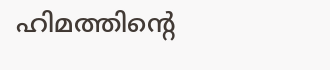ഹിമത്തിന്റെ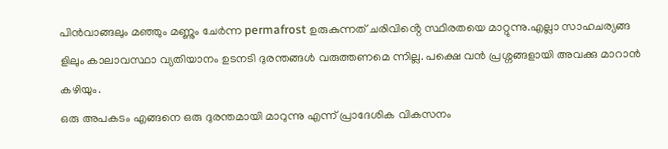പിൻവാങ്ങലും മഞ്ഞും മണ്ണും ചേർന്ന permafrost ഉരുകുന്നത് ചരിവിൻ്റെ സ്ഥിരതയെ മാറ്റുന്നു.എല്ലാ സാഹചര്യങ്ങ ളിലും കാലാവസ്ഥാ വ്യതിയാനം ഉടനടി ദുരന്തങ്ങൾ വരുത്തണമെ ന്നില്ല. പക്ഷെ വൻ പ്രശ്നങ്ങളായി അവക്കു മാറാൻ കഴിയും.
ഒരു അപകടം എങ്ങനെ ഒരു ദുരന്തമായി മാറുന്നു എന്ന് പ്രാദേശിക വികസനം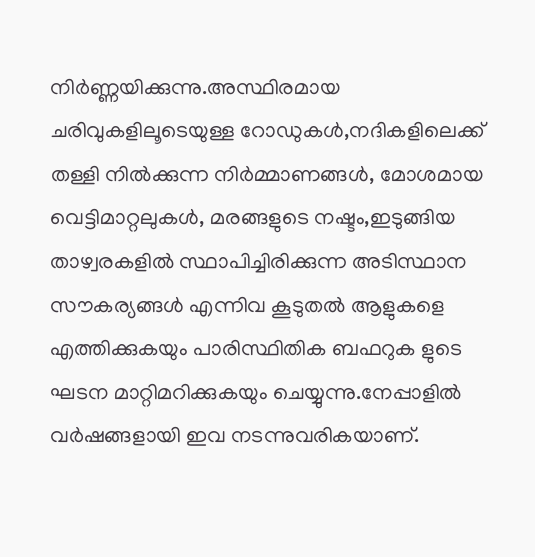നിർണ്ണയിക്കുന്നു.അസ്ഥിരമായ ചരിവുകളിലൂടെയുള്ള റോഡുകൾ,നദികളിലെക്ക് തള്ളി നിൽക്കുന്ന നിർമ്മാണങ്ങൾ, മോശമായ വെട്ടിമാറ്റലുകൾ, മരങ്ങളുടെ നഷ്ടം,ഇടുങ്ങിയ താഴ്വരകളിൽ സ്ഥാപിച്ചിരിക്കുന്ന അടിസ്ഥാന സൗകര്യങ്ങൾ എന്നിവ കൂടുതൽ ആളുകളെ എത്തിക്കുകയും പാരിസ്ഥിതിക ബഫറുക ളുടെ ഘടന മാറ്റിമറിക്കുകയും ചെയ്യുന്നു.നേപ്പാളിൽ വർഷങ്ങളായി ഇവ നടന്നുവരികയാണ്.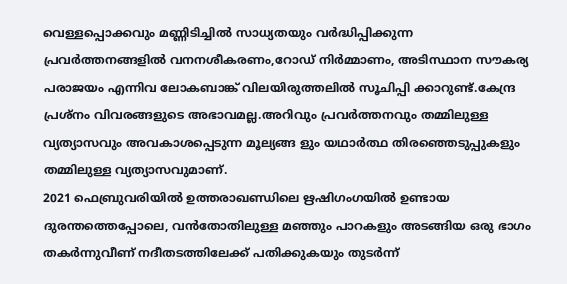വെള്ളപ്പൊക്കവും മണ്ണിടിച്ചിൽ സാധ്യതയും വർദ്ധിപ്പിക്കുന്ന പ്രവർത്തനങ്ങളിൽ വനനശീകരണം,റോഡ് നിർമ്മാണം, അടിസ്ഥാന സൗകര്യ പരാജയം എന്നിവ ലോകബാങ്ക് വിലയിരുത്തലിൽ സൂചിപ്പി ക്കാറുണ്ട്.കേന്ദ്ര പ്രശ്നം വിവരങ്ങളുടെ അഭാവമല്ല.അറിവും പ്രവർത്തനവും തമ്മിലുള്ള വ്യത്യാസവും അവകാശപ്പെടുന്ന മൂല്യങ്ങ ളും യഥാർത്ഥ തിരഞ്ഞെടുപ്പുകളും തമ്മിലുള്ള വ്യത്യാസവുമാണ്.
2021 ഫെബ്രുവരിയിൽ ഉത്തരാഖണ്ഡിലെ ഋഷിഗംഗയിൽ ഉണ്ടായ ദുരന്തത്തെപ്പോലെ, വൻതോതിലുള്ള മഞ്ഞും പാറകളും അടങ്ങിയ ഒരു ഭാഗം തകർന്നുവീണ് നദീതടത്തിലേക്ക് പതിക്കുകയും തുടർന്ന്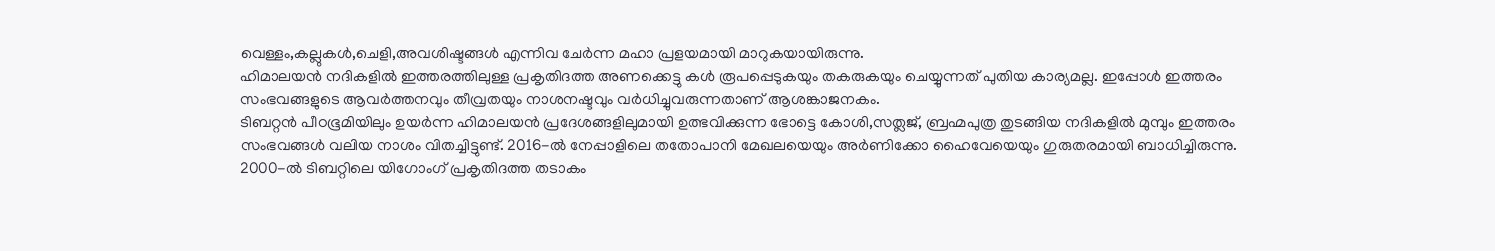വെള്ളം,കല്ലുകൾ,ചെളി,അവശിഷ്ടങ്ങൾ എന്നിവ ചേർന്ന മഹാ പ്രളയമായി മാറുകയായിരുന്നു.
ഹിമാലയൻ നദികളിൽ ഇത്തരത്തിലുള്ള പ്രകൃതിദത്ത അണക്കെട്ടു കൾ രൂപപ്പെടുകയും തകരുകയും ചെയ്യുന്നത് പുതിയ കാര്യമല്ല. ഇപ്പോൾ ഇത്തരം സംഭവങ്ങളുടെ ആവർത്തനവും തീവ്രതയും നാശനഷ്ടവും വർധിച്ചുവരുന്നതാണ് ആശങ്കാജനകം.
ടിബറ്റൻ പീഠഭൂമിയിലും ഉയർന്ന ഹിമാലയൻ പ്രദേശങ്ങളിലുമായി ഉത്ഭവിക്കുന്ന ഭോട്ടെ കോശി,സത്ലജ്, ബ്രഹ്മപുത്ര തുടങ്ങിയ നദികളിൽ മുമ്പും ഇത്തരം സംഭവങ്ങൾ വലിയ നാശം വിതച്ചിട്ടുണ്ട്. 2016-ൽ നേപ്പാളിലെ തതോപാനി മേഖലയെയും അർണിക്കോ ഹൈവേയെയും ഗുരുതരമായി ബാധിച്ചിരുന്നു.
2000-ൽ ടിബറ്റിലെ യിഗോംഗ് പ്രകൃതിദത്ത തടാകം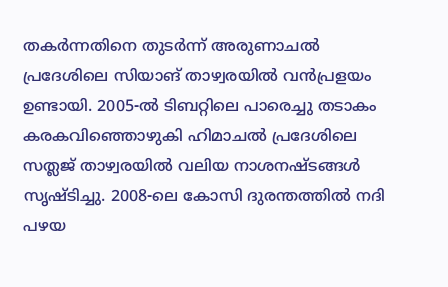തകർന്നതിനെ തുടർന്ന് അരുണാചൽ പ്രദേശിലെ സിയാങ് താഴ്വരയിൽ വൻപ്രളയം ഉണ്ടായി. 2005-ൽ ടിബറ്റിലെ പാരെച്ചു തടാകം കരകവിഞ്ഞൊഴുകി ഹിമാചൽ പ്രദേശിലെ സത്ലജ് താഴ്വരയിൽ വലിയ നാശനഷ്ടങ്ങൾ സൃഷ്ടിച്ചു. 2008-ലെ കോസി ദുരന്തത്തിൽ നദി പഴയ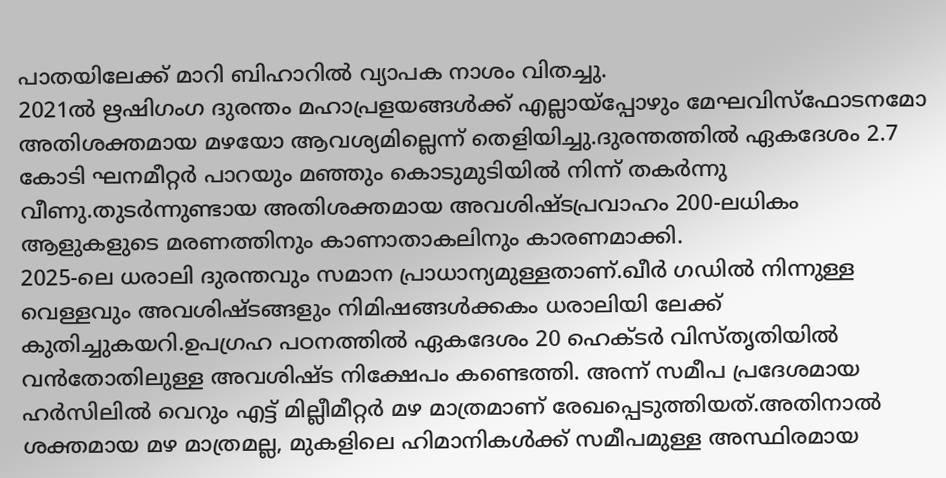പാതയിലേക്ക് മാറി ബിഹാറിൽ വ്യാപക നാശം വിതച്ചു.
2021ൽ ഋഷിഗംഗ ദുരന്തം മഹാപ്രളയങ്ങൾക്ക് എല്ലായ്പ്പോഴും മേഘവിസ്ഫോടനമോ അതിശക്തമായ മഴയോ ആവശ്യമില്ലെന്ന് തെളിയിച്ചു.ദുരന്തത്തിൽ ഏകദേശം 2.7 കോടി ഘനമീറ്റർ പാറയും മഞ്ഞും കൊടുമുടിയിൽ നിന്ന് തകർന്നു വീണു.തുടർന്നുണ്ടായ അതിശക്തമായ അവശിഷ്ടപ്രവാഹം 200-ലധികം ആളുകളുടെ മരണത്തിനും കാണാതാകലിനും കാരണമാക്കി.
2025-ലെ ധരാലി ദുരന്തവും സമാന പ്രാധാന്യമുള്ളതാണ്.ഖീർ ഗഡിൽ നിന്നുള്ള വെള്ളവും അവശിഷ്ടങ്ങളും നിമിഷങ്ങൾക്കകം ധരാലിയി ലേക്ക് കുതിച്ചുകയറി.ഉപഗ്രഹ പഠനത്തിൽ ഏകദേശം 20 ഹെക്ടർ വിസ്തൃതിയിൽ വൻതോതിലുള്ള അവശിഷ്ട നിക്ഷേപം കണ്ടെത്തി. അന്ന് സമീപ പ്രദേശമായ ഹർസിലിൽ വെറും എട്ട് മില്ലീമീറ്റർ മഴ മാത്രമാണ് രേഖപ്പെടുത്തിയത്.അതിനാൽ ശക്തമായ മഴ മാത്രമല്ല, മുകളിലെ ഹിമാനികൾക്ക് സമീപമുള്ള അസ്ഥിരമായ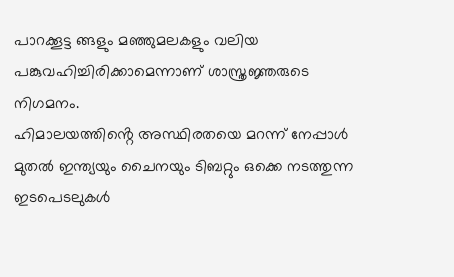പാറക്കൂട്ട ങ്ങളും മഞ്ഞുമലകളും വലിയ പങ്കുവഹിച്ചിരിക്കാമെന്നാണ് ശാസ്ത്രജ്ഞരുടെ നിഗമനം.
ഹിമാലയത്തിൻ്റെ അസ്ഥിരതയെ മറന്ന് നേപ്പാൾ മുതൽ ഇന്ത്യയും ചൈനയും ടിബറ്റും ഒക്കെ നടത്തുന്ന ഇടപെടലുകൾ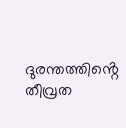ദുരന്തത്തിൻ്റെ തീവ്രത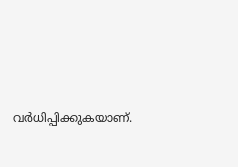വർധിപ്പിക്കുകയാണ്.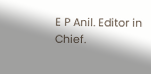E P Anil. Editor in Chief.